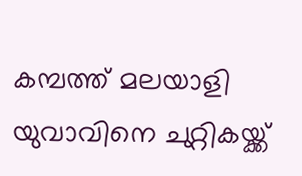കമ്പത്ത് മലയാളി യുവാവിനെ ചുറ്റികയ്ക്ക്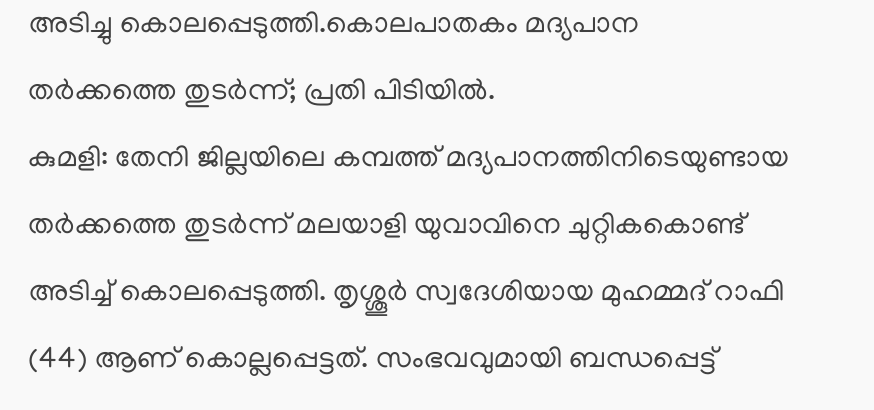അടിച്ചു കൊലപ്പെടുത്തി.കൊലപാതകം മദ്യപാന തർക്കത്തെ തുടർന്ന്; പ്രതി പിടിയിൽ.
കുമളി: തേനി ജില്ലയിലെ കമ്പത്ത് മദ്യപാനത്തിനിടെയുണ്ടായ തർക്കത്തെ തുടർന്ന് മലയാളി യുവാവിനെ ചുറ്റികകൊണ്ട് അടിച്ച് കൊലപ്പെടുത്തി. തൃശ്ശൂർ സ്വദേശിയായ മുഹമ്മദ് റാഫി (44) ആണ് കൊല്ലപ്പെട്ടത്. സംഭവവുമായി ബന്ധപ്പെട്ട്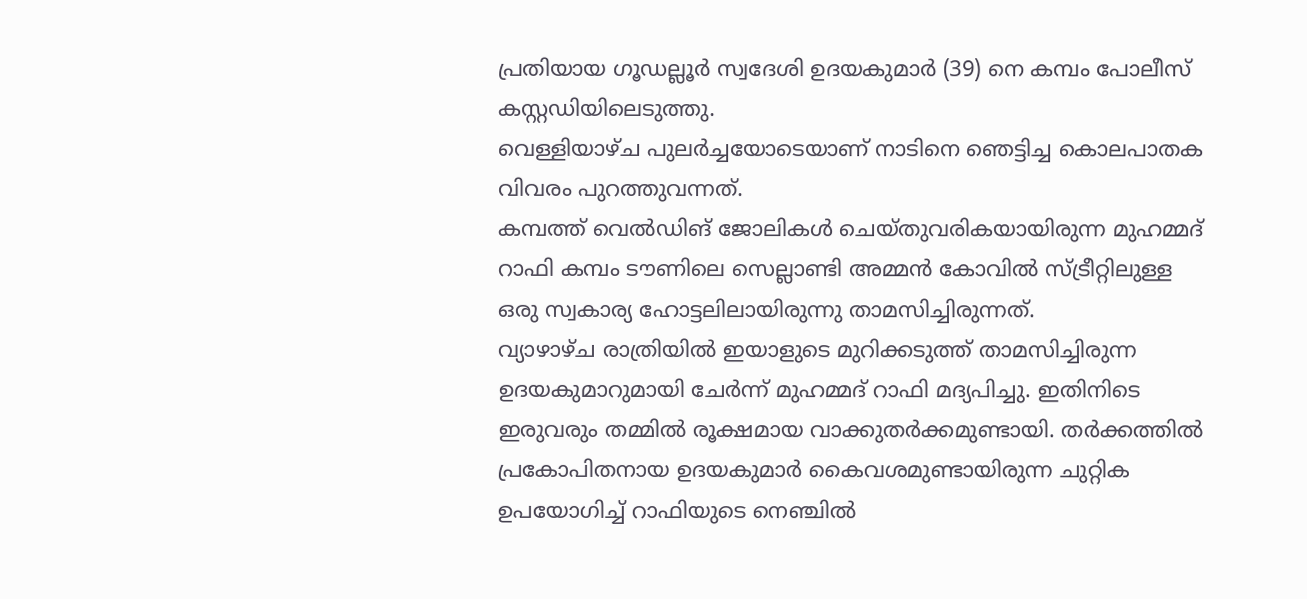പ്രതിയായ ഗൂഡല്ലൂർ സ്വദേശി ഉദയകുമാർ (39) നെ കമ്പം പോലീസ് കസ്റ്റഡിയിലെടുത്തു.
വെള്ളിയാഴ്ച പുലർച്ചയോടെയാണ് നാടിനെ ഞെട്ടിച്ച കൊലപാതക വിവരം പുറത്തുവന്നത്.
കമ്പത്ത് വെൽഡിങ് ജോലികൾ ചെയ്തുവരികയായിരുന്ന മുഹമ്മദ് റാഫി കമ്പം ടൗണിലെ സെല്ലാണ്ടി അമ്മൻ കോവിൽ സ്ട്രീറ്റിലുള്ള ഒരു സ്വകാര്യ ഹോട്ടലിലായിരുന്നു താമസിച്ചിരുന്നത്.
വ്യാഴാഴ്ച രാത്രിയിൽ ഇയാളുടെ മുറിക്കടുത്ത് താമസിച്ചിരുന്ന ഉദയകുമാറുമായി ചേർന്ന് മുഹമ്മദ് റാഫി മദ്യപിച്ചു. ഇതിനിടെ ഇരുവരും തമ്മിൽ രൂക്ഷമായ വാക്കുതർക്കമുണ്ടായി. തർക്കത്തിൽ പ്രകോപിതനായ ഉദയകുമാർ കൈവശമുണ്ടായിരുന്ന ചുറ്റിക ഉപയോഗിച്ച് റാഫിയുടെ നെഞ്ചിൽ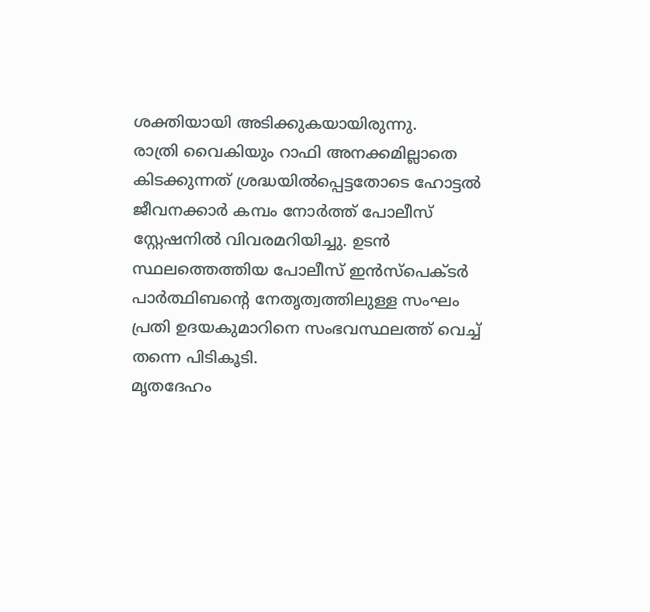ശക്തിയായി അടിക്കുകയായിരുന്നു.
രാത്രി വൈകിയും റാഫി അനക്കമില്ലാതെ കിടക്കുന്നത് ശ്രദ്ധയിൽപ്പെട്ടതോടെ ഹോട്ടൽ ജീവനക്കാർ കമ്പം നോർത്ത് പോലീസ് സ്റ്റേഷനിൽ വിവരമറിയിച്ചു. ഉടൻ സ്ഥലത്തെത്തിയ പോലീസ് ഇൻസ്പെക്ടർ പാർത്ഥിബന്റെ നേതൃത്വത്തിലുള്ള സംഘം പ്രതി ഉദയകുമാറിനെ സംഭവസ്ഥലത്ത് വെച്ച് തന്നെ പിടികൂടി.
മൃതദേഹം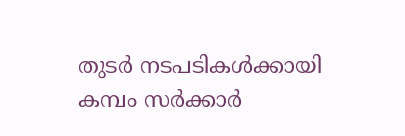തുടർ നടപടികൾക്കായി കമ്പം സർക്കാർ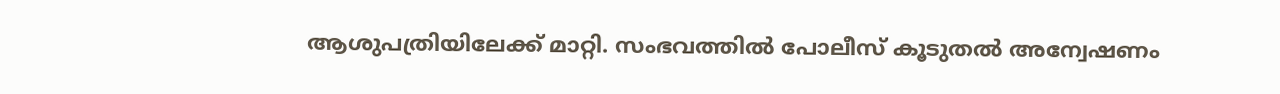ആശുപത്രിയിലേക്ക് മാറ്റി. സംഭവത്തിൽ പോലീസ് കൂടുതൽ അന്വേഷണം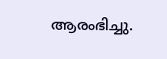ആരംഭിച്ചു.